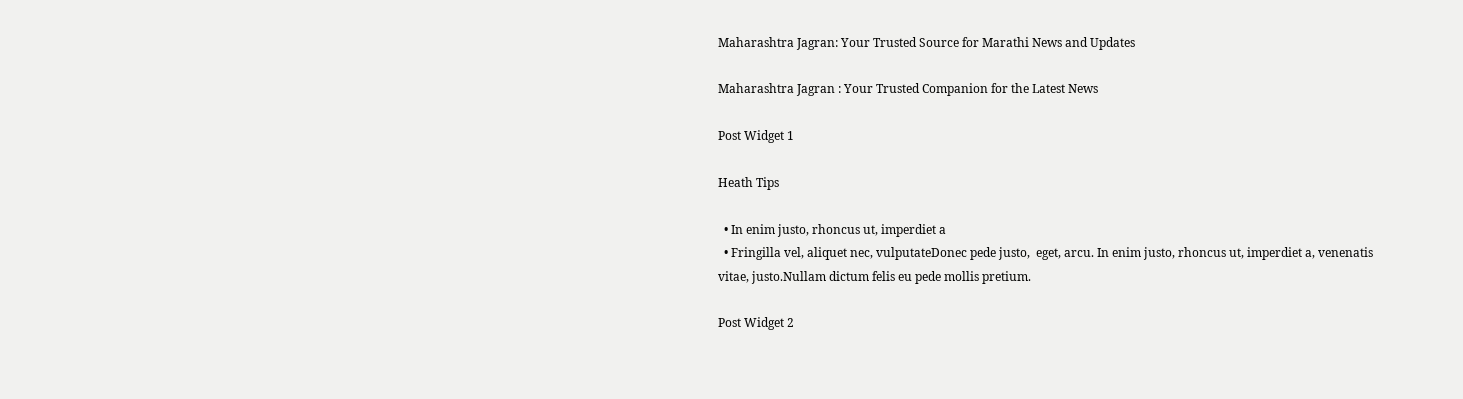Maharashtra Jagran: Your Trusted Source for Marathi News and Updates

Maharashtra Jagran : Your Trusted Companion for the Latest News

Post Widget 1

Heath Tips

  • In enim justo, rhoncus ut, imperdiet a
  • Fringilla vel, aliquet nec, vulputateDonec pede justo,  eget, arcu. In enim justo, rhoncus ut, imperdiet a, venenatis vitae, justo.Nullam dictum felis eu pede mollis pretium.

Post Widget 2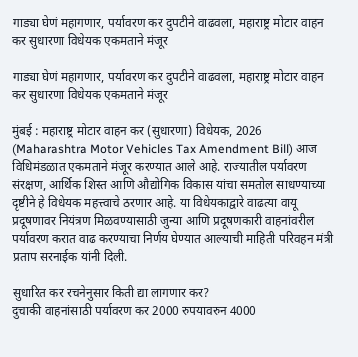गाड्या घेणं महागणार, पर्यावरण कर दुपटीने वाढवला, महाराष्ट्र मोटार वाहन कर सुधारणा विधेयक एकमताने मंजूर

गाड्या घेणं महागणार, पर्यावरण कर दुपटीने वाढवला, महाराष्ट्र मोटार वाहन कर सुधारणा विधेयक एकमताने मंजूर

मुंबई : महाराष्ट्र मोटार वाहन कर (सुधारणा) विधेयक, 2026 (Maharashtra Motor Vehicles Tax Amendment Bill) आज विधिमंडळात एकमताने मंजूर करण्यात आले आहे. राज्यातील पर्यावरण संरक्षण, आर्थिक शिस्त आणि औद्योगिक विकास यांचा समतोल साधण्याच्या दृष्टीने हे विधेयक महत्त्वाचे ठरणार आहे. या विधेयकाद्वारे वाढत्या वायू प्रदूषणावर नियंत्रण मिळवण्यासाठी जुन्या आणि प्रदूषणकारी वाहनांवरील पर्यावरण करात वाढ करण्याचा निर्णय घेण्यात आल्याची माहिती परिवहन मंत्री प्रताप सरनाईक यांनी दिली.

सुधारित कर रचनेनुसार किती द्या लागणार कर?
दुचाकी वाहनांसाठी पर्यावरण कर 2000 रुपयावरुन 4000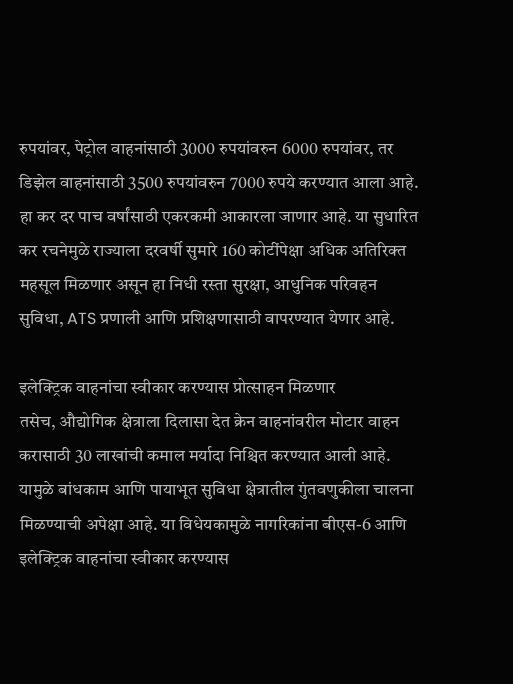रुपयांवर, पेट्रोल वाहनांसाठी 3000 रुपयांवरुन 6000 रुपयांवर, तर डिझेल वाहनांसाठी 3500 रुपयांवरुन 7000 रुपये करण्यात आला आहे. हा कर दर पाच वर्षांसाठी एकरकमी आकारला जाणार आहे. या सुधारित कर रचनेमुळे राज्याला दरवर्षी सुमारे 160 कोटींपेक्षा अधिक अतिरिक्त महसूल मिळणार असून हा निधी रस्ता सुरक्षा, आधुनिक परिवहन सुविधा, ATS प्रणाली आणि प्रशिक्षणासाठी वापरण्यात येणार आहे.

इलेक्ट्रिक वाहनांचा स्वीकार करण्यास प्रोत्साहन मिळणार
तसेच, औद्योगिक क्षेत्राला दिलासा देत क्रेन वाहनांवरील मोटार वाहन करासाठी 30 लाखांची कमाल मर्यादा निश्चित करण्यात आली आहे. यामुळे बांधकाम आणि पायाभूत सुविधा क्षेत्रातील गुंतवणुकीला चालना मिळण्याची अपेक्षा आहे. या विधेयकामुळे नागरिकांना बीएस-6 आणि इलेक्ट्रिक वाहनांचा स्वीकार करण्यास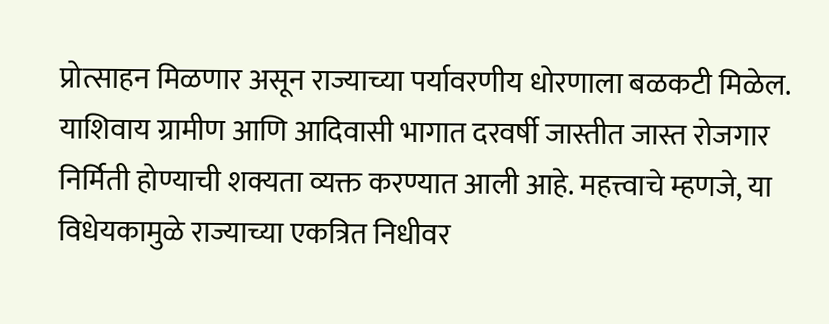प्रोत्साहन मिळणार असून राज्याच्या पर्यावरणीय धोरणाला बळकटी मिळेल. याशिवाय ग्रामीण आणि आदिवासी भागात दरवर्षी जास्तीत जास्त रोजगार निर्मिती होण्याची शक्यता व्यक्त करण्यात आली आहे. महत्त्वाचे म्हणजे, या विधेयकामुळे राज्याच्या एकत्रित निधीवर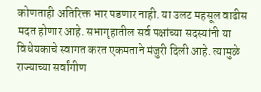कोणताही अतिरिक्त भार पडणार नाही. या उलट महसूल वाढीस मदत होणार आहे. सभागृहातील सर्व पक्षांच्या सदस्यांनी या विधेयकाचे स्वागत करत एकमताने मंजुरी दिली आहे. त्यामुळे राज्याच्या सर्वांगीण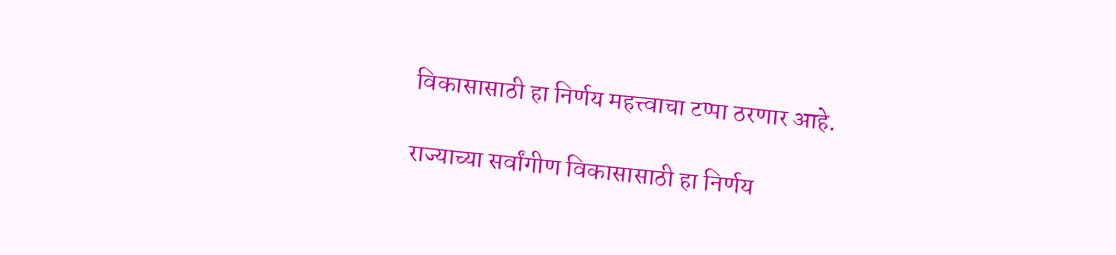विकासासाठी हा निर्णय महत्त्वाचा टप्पा ठरणार आहे.

राज्याच्या सर्वांगीण विकासासाठी हा निर्णय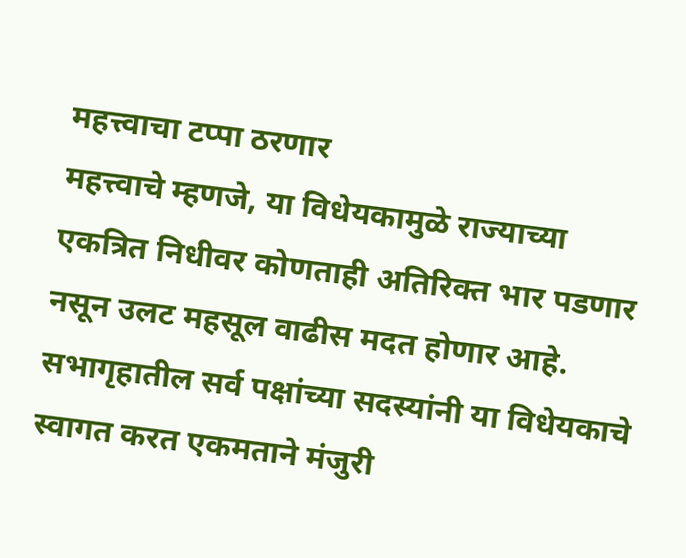महत्त्वाचा टप्पा ठरणार
महत्त्वाचे म्हणजे, या विधेयकामुळे राज्याच्या एकत्रित निधीवर कोणताही अतिरिक्त भार पडणार नसून उलट महसूल वाढीस मदत होणार आहे. सभागृहातील सर्व पक्षांच्या सदस्यांनी या विधेयकाचे स्वागत करत एकमताने मंजुरी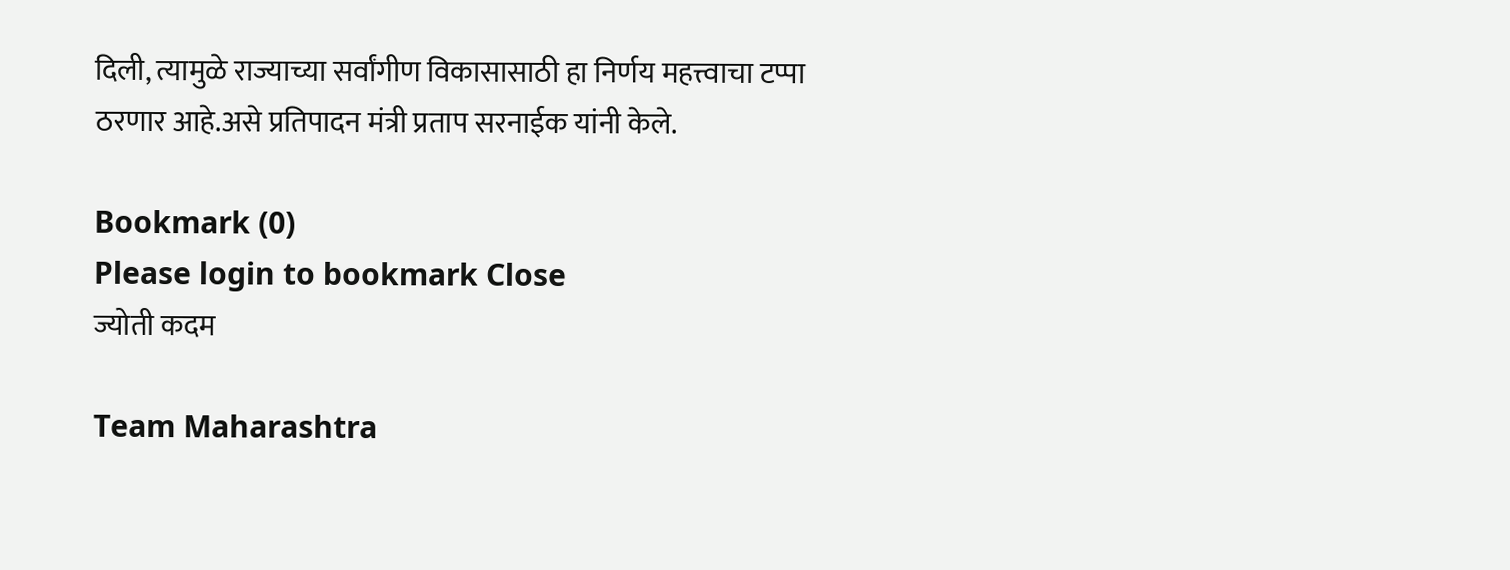दिली, त्यामुळे राज्याच्या सर्वांगीण विकासासाठी हा निर्णय महत्त्वाचा टप्पा ठरणार आहे.असे प्रतिपादन मंत्री प्रताप सरनाईक यांनी केले.

Bookmark (0)
Please login to bookmark Close
ज्योती कदम

Team Maharashtra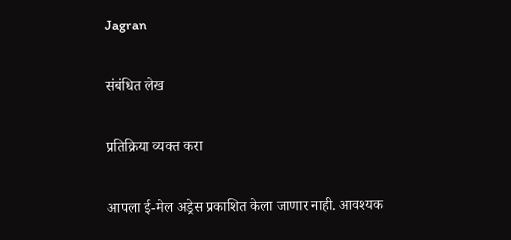Jagran

संबंधित लेख

प्रतिक्रिया व्यक्त करा

आपला ई-मेल अड्रेस प्रकाशित केला जाणार नाही. आवश्यक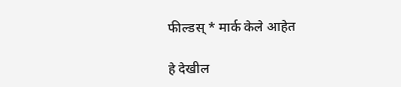फील्डस् * मार्क केले आहेत

हे देखील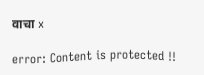वाचा x

error: Content is protected !!